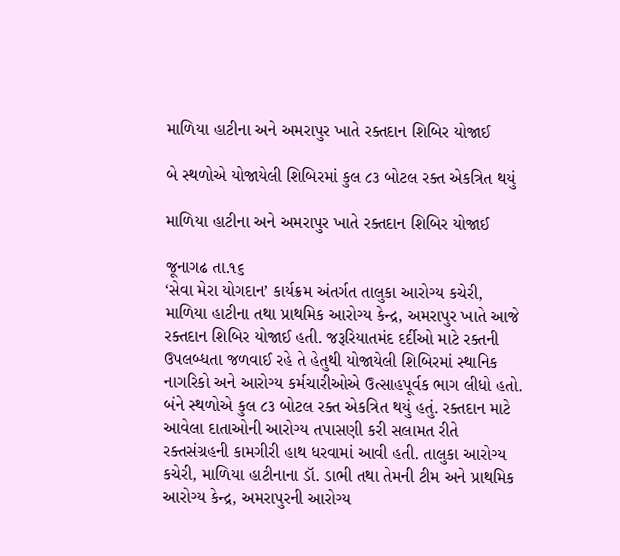માળિયા હાટીના અને અમરાપુર ખાતે રક્તદાન શિબિર યોજાઈ

બે સ્થળોએ યોજાયેલી શિબિરમાં કુલ ૮૩ બોટલ રક્ત એકત્રિત થયું

માળિયા હાટીના અને અમરાપુર ખાતે રક્તદાન શિબિર યોજાઈ

જૂનાગઢ તા.૧૬
‘સેવા મેરા યોગદાન’ કાર્યક્રમ અંતર્ગત તાલુકા આરોગ્ય કચેરી, માળિયા હાટીના તથા પ્રાથમિક આરોગ્ય કેન્દ્ર, અમરાપુર ખાતે આજે રક્તદાન શિબિર યોજાઈ હતી. જરૂરિયાતમંદ દર્દીઓ માટે રક્તની ઉપલબ્ધતા જળવાઈ રહે તે હેતુથી યોજાયેલી શિબિરમાં સ્થાનિક નાગરિકો અને આરોગ્ય કર્મચારીઓએ ઉત્સાહપૂર્વક ભાગ લીધો હતો.
બંને સ્થળોએ કુલ ૮૩ બોટલ રક્ત એકત્રિત થયું હતું. રક્તદાન માટે આવેલા દાતાઓની આરોગ્ય તપાસણી કરી સલામત રીતે રક્તસંગ્રહની કામગીરી હાથ ધરવામાં આવી હતી. તાલુકા આરોગ્ય કચેરી, માળિયા હાટીનાના ડૉ. ડાભી તથા તેમની ટીમ અને પ્રાથમિક આરોગ્ય કેન્દ્ર, અમરાપુરની આરોગ્ય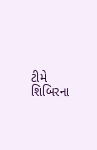ટીમે શિબિરના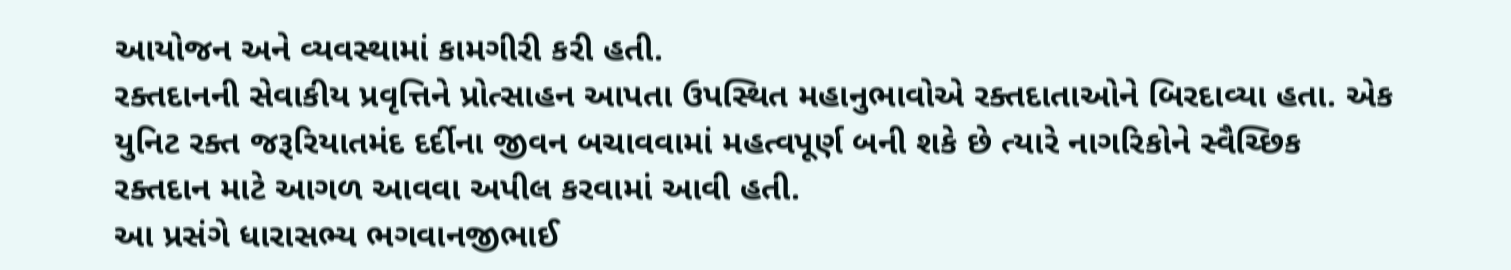આયોજન અને વ્યવસ્થામાં કામગીરી કરી હતી.
રક્તદાનની સેવાકીય પ્રવૃત્તિને પ્રોત્સાહન આપતા ઉપસ્થિત મહાનુભાવોએ રક્તદાતાઓને બિરદાવ્યા હતા. એક યુનિટ રક્ત જરૂરિયાતમંદ દર્દીના જીવન બચાવવામાં મહત્વપૂર્ણ બની શકે છે ત્યારે નાગરિકોને સ્વૈચ્છિક રક્તદાન માટે આગળ આવવા અપીલ કરવામાં આવી હતી.
આ પ્રસંગે ધારાસભ્ય ભગવાનજીભાઈ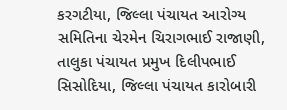કરગટીયા, જિલ્લા પંચાયત આરોગ્ય સમિતિના ચેરમેન ચિરાગભાઈ રાજાણી, તાલુકા પંચાયત પ્રમુખ દિલીપભાઈ સિસોદિયા, જિલ્લા પંચાયત કારોબારી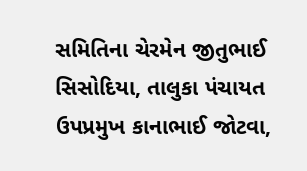સમિતિના ચેરમેન જીતુભાઈ સિસોદિયા, તાલુકા પંચાયત ઉપપ્રમુખ કાનાભાઈ જોટવા,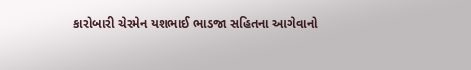કારોબારી ચેરમેન યશભાઈ ભાડજા સહિતના આગેવાનો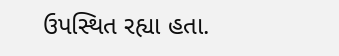ઉપસ્થિત રહ્યા હતા.